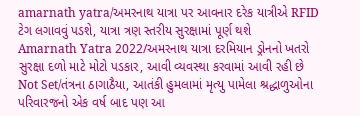amarnath yatra/અમરનાથ યાત્રા પર આવનાર દરેક યાત્રીએ RFID ટેગ લગાવવું પડશે, યાત્રા ત્રણ સ્તરીય સુરક્ષામાં પૂર્ણ થશે
Amarnath Yatra 2022/અમરનાથ યાત્રા દરમિયાન ડ્રોનનો ખતરો સુરક્ષા દળો માટે મોટો પડકાર, આવી વ્યવસ્થા કરવામાં આવી રહી છે
Not Set/તંત્રના ઠાગાઠૈયા, આતંકી હુમલામાં મૃત્યુ પામેલા શ્રદ્ધાળુઓના પરિવારજનો એક વર્ષ બાદ પણ આ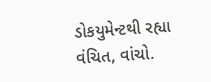ડોકયુમેન્ટથી રહ્યા વંચિત, વાંચો.